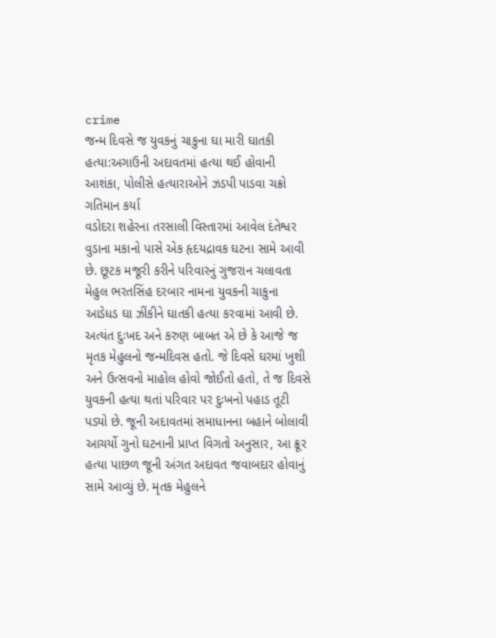crime
જન્મ દિવસે જ યુવકનું ચાકુના ઘા મારી ઘાતકી હત્યા:અગાઉની અદાવતમાં હત્યા થઈ હોવાની આશંકા, પોલીસે હત્યારાઓને ઝડપી પાડવા ચક્રો ગતિમાન કર્યા
વડોદરા શહેરના તરસાલી વિસ્તારમાં આવેલ દંતેશ્વર વુડાના મકાનો પાસે એક હૃદયદ્રાવક ઘટના સામે આવી છે. છૂટક મજૂરી કરીને પરિવારનું ગુજરાન ચલાવતા મેહુલ ભરતસિંહ દરબાર નામના યુવકની ચાકુના આડેધડ ઘા ઝીંકીને ઘાતકી હત્યા કરવામાં આવી છે. અત્યંત દુઃખદ અને કરુણ બાબત એ છે કે આજે જ મૃતક મેહુલનો જન્મદિવસ હતો. જે દિવસે ઘરમાં ખુશી અને ઉત્સવનો માહોલ હોવો જોઈતો હતો, તે જ દિવસે યુવકની હત્યા થતાં પરિવાર પર દુઃખનો પહાડ તૂટી પડ્યો છે. જૂની અદાવતમાં સમાધાનના બહાને બોલાવી આચર્યો ગુનો ઘટનાની પ્રાપ્ત વિગતો અનુસાર, આ ક્રૂર હત્યા પાછળ જૂની અંગત અદાવત જવાબદાર હોવાનું સામે આવ્યું છે. મૃતક મેહુલને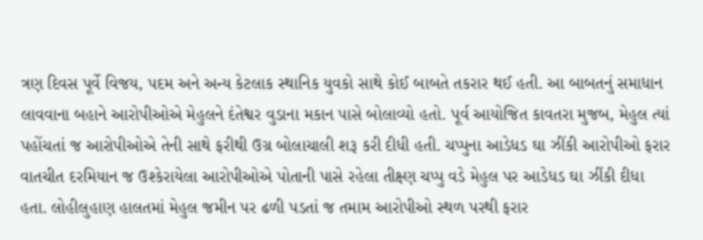ત્રણ દિવસ પૂર્વે વિજય, પદમ અને અન્ય કેટલાક સ્થાનિક યુવકો સાથે કોઈ બાબતે તકરાર થઈ હતી. આ બાબતનું સમાધાન લાવવાના બહાને આરોપીઓએ મેહુલને દંતેશ્વર વુડાના મકાન પાસે બોલાવ્યો હતો. પૂર્વ આયોજિત કાવતરા મુજબ, મેહુલ ત્યાં પહોંચતાં જ આરોપીઓએ તેની સાથે ફરીથી ઉગ્ર બોલાચાલી શરૂ કરી દીધી હતી. ચપ્પુના આડેધડ ઘા ઝીંકી આરોપીઓ ફરાર વાતચીત દરમિયાન જ ઉશ્કેરાયેલા આરોપીઓએ પોતાની પાસે રહેલા તીક્ષ્ણ ચપ્પુ વડે મેહુલ પર આડેધડ ઘા ઝીંકી દીધા હતા. લોહીલુહાણ હાલતમાં મેહુલ જમીન પર ઢળી પડતાં જ તમામ આરોપીઓ સ્થળ પરથી ફરાર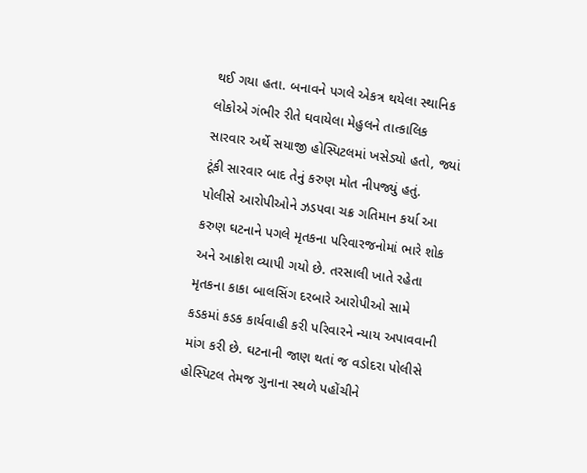થઈ ગયા હતા. બનાવને પગલે એકત્ર થયેલા સ્થાનિક લોકોએ ગંભીર રીતે ઘવાયેલા મેહુલને તાત્કાલિક સારવાર અર્થે સયાજી હોસ્પિટલમાં ખસેડ્યો હતો, જ્યાં ટૂંકી સારવાર બાદ તેનું કરુણ મોત નીપજ્યું હતું. પોલીસે આરોપીઓને ઝડપવા ચક્ર ગતિમાન કર્યા આ કરુણ ઘટનાને પગલે મૃતકના પરિવારજનોમાં ભારે શોક અને આક્રોશ વ્યાપી ગયો છે. તરસાલી ખાતે રહેતા મૃતકના કાકા બાલસિંગ દરબારે આરોપીઓ સામે કડકમાં કડક કાર્યવાહી કરી પરિવારને ન્યાય અપાવવાની માંગ કરી છે. ઘટનાની જાણ થતાં જ વડોદરા પોલીસે હોસ્પિટલ તેમજ ગુનાના સ્થળે પહોંચીને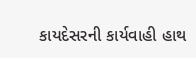કાયદેસરની કાર્યવાહી હાથ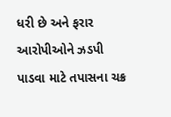ધરી છે અને ફરાર આરોપીઓને ઝડપી પાડવા માટે તપાસના ચક્ર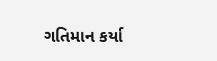ગતિમાન કર્યા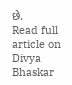છે.
Read full article on Divya Bhaskar